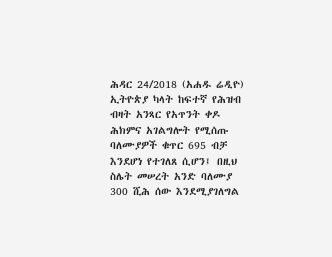ሕዳር 24/2018 (አሐዱ ሬዲዮ) ኢትዮጵያ ካላት ከፍተኛ የሕዝብ ብዛት አንጻር የአጥንት ቀዶ ሕክምና አገልግሎት የሚሰጡ ባለሙያዎች ቁጥር 695 ብቻ እንደሆነ የተገለጸ ሲሆን፤ በዚህ ስሌት መሠረት አንድ ባለሙያ 300 ሺሕ ሰው እንደሚያገለግል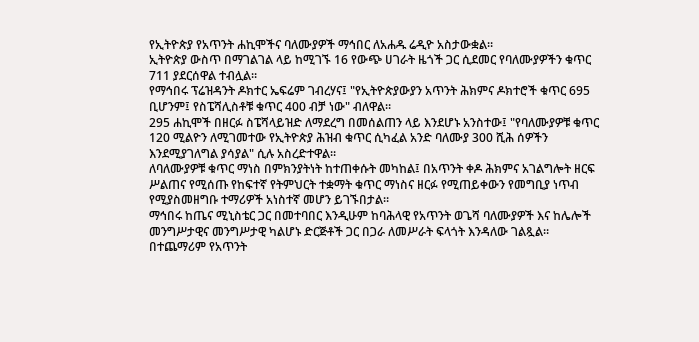የኢትዮጵያ የአጥንት ሐኪሞችና ባለሙያዎች ማኅበር ለአሐዱ ሬዲዮ አስታውቋል።
ኢትዮጵያ ውስጥ በማገልገል ላይ ከሚገኙ 16 የውጭ ሀገራት ዜጎች ጋር ሲደመር የባለሙያዎችን ቁጥር 711 ያደርሰዋል ተብሏል።
የማኅበሩ ፕሬዝዳንት ዶክተር ኤፍሬም ገብረሃና፤ "የኢትዮጵያውያን አጥንት ሕክምና ዶክተሮች ቁጥር 695 ቢሆንም፤ የስፔሻሊስቶቹ ቁጥር 400 ብቻ ነው" ብለዋል።
295 ሐኪሞች በዘርፉ ስፔሻላይዝድ ለማደረግ በመሰልጠን ላይ እንደሆኑ አንስተው፤ "የባለሙያዎቹ ቁጥር 120 ሚልዮን ለሚገመተው የኢትዮጵያ ሕዝብ ቁጥር ሲካፈል አንድ ባለሙያ 300 ሺሕ ሰዎችን እንደሚያገለግል ያሳያል" ሲሉ አስረድተዋል።
ለባለሙያዎቹ ቁጥር ማነስ በምክንያትነት ከተጠቀሱት መካከል፤ በአጥንት ቀዶ ሕክምና አገልግሎት ዘርፍ ሥልጠና የሚሰጡ የከፍተኛ የትምህርት ተቋማት ቁጥር ማነስና ዘርፉ የሚጠይቀውን የመግቢያ ነጥብ የሚያስመዘግቡ ተማሪዎች አነስተኛ መሆን ይገኙበታል።
ማኅበሩ ከጤና ሚኒስቴር ጋር በመተባበር እንዲሁም ከባሕላዊ የአጥንት ወጌሻ ባለሙያዎች እና ከሌሎች መንግሥታዊና መንግሥታዊ ካልሆኑ ድርጅቶች ጋር በጋራ ለመሥራት ፍላጎት እንዳለው ገልጿል።
በተጨማሪም የአጥንት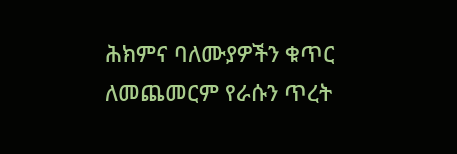ሕክምና ባለሙያዎችን ቁጥር ለመጨመርም የራሱን ጥረት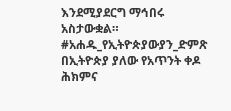እንደሚያደርግ ማኅበሩ አስታውቋል።
#አሐዱ_የኢትዮጵያውያን_ድምጽ
በኢትዮጵያ ያለው የአጥንት ቀዶ ሕክምና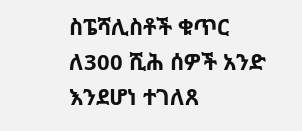ስፔሻሊስቶች ቁጥር ለ300 ሺሕ ሰዎች አንድ እንደሆነ ተገለጸ